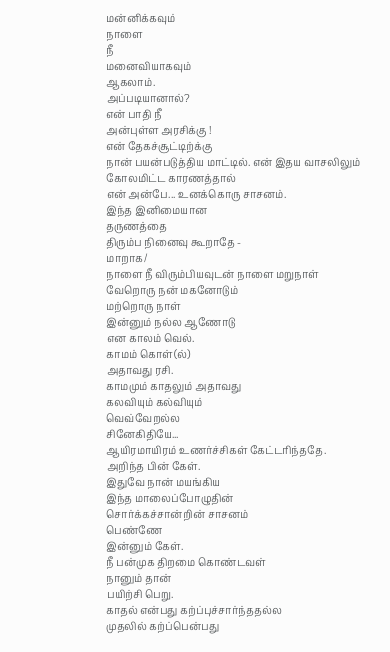மன்னிக்கவும்
நாளை
நீ
மனைவியாகவும்
ஆகலாம்.
அப்படியானால்?
என் பாதி நீ
அன்புள்ள அரசிக்கு !
என் தேகச்சூட்டிற்க்கு
நான் பயன்படுத்திய மாட்டில். என் இதய வாசலிலும் கோலமிட்ட காரணத்தால்
என் அன்பே... உனக்கொரு சாசனம்.
இந்த இனிமையான
தருணத்தை
திரும்ப நினைவு கூறாதே -
மாறாக/
நாளை நீ விரும்பியவுடன் நாளை மறுநாள்
வேறொரு நன் மகனோடும்
மற்றொரு நாள்
இன்னும் நல்ல ஆணோடு
என காலம் வெல்.
காமம் கொள்(ல்)
அதாவது ரசி.
காமமும் காதலும் அதாவது
கலவியும் கல்வியும்
வெவ்வேறல்ல
சினேகிதியே...
ஆயிரமாயிரம் உணர்ச்சிகள் கேட்டரிந்ததே.
அறிந்த பின் கேள்.
இதுவே நான் மயங்கிய
இந்த மாலைப்போழுதின்
சொர்க்கச்சான்றின் சாசனம்
பெண்ணே
இன்னும் கேள்.
நீ பன்முக திறமை கொண்டவள்
நானும் தான்
பயிற்சி பெறு.
காதல் என்பது கற்ப்புச்சார்ந்ததல்ல
முதலில் கற்ப்பென்பது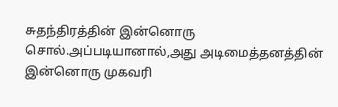சுதந்திரத்தின் இன்னொரு சொல்.அப்படியானால்,அது அடிமைத்தனத்தின் இன்னொரு முகவரி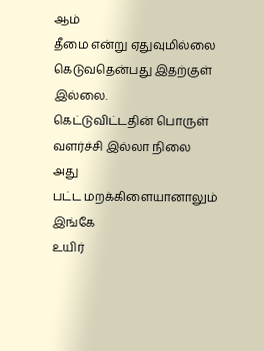ஆம்
தீமை என்று ஏதுவுமில்லை
கெடுவதென்பது இதற்குள் இல்லை.
கெட்டுவிட்டதின் பொருள்
வளர்ச்சி இல்லா நிலை
அது
பட்ட மறக்கிளையானாலும்
இங்கே
உயிர்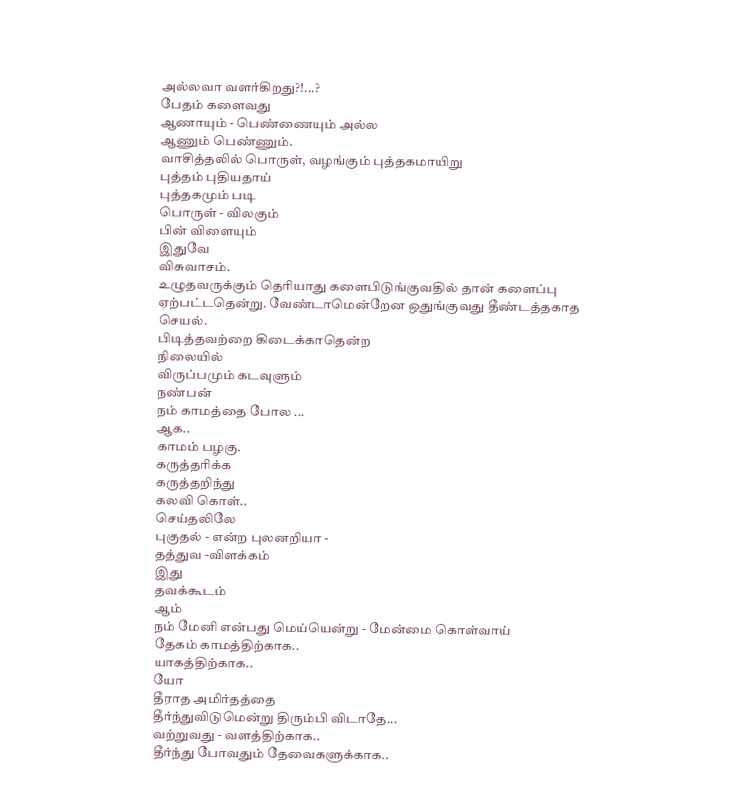அல்லவா வளர்கிறது?!...?
பேதம் களைவது
ஆணாயும் - பெண்ணையும் அல்ல
ஆணும் பெண்ணும்.
வாசித்தலில் பொருள், வழங்கும் புத்தகமாயிறு
புத்தம் புதியதாய்
புத்தகமும் படி
பொருள் - விலகும்
பின் விளையும்
இதுவே
விசுவாசம்.
உழுதவருக்கும் தெரியாது களைபிடுங்குவதில் தான் களைப்பு ஏற்பட்டதென்று. வேண்டாமென்றேன ஒதுங்குவது தீண்டத்தகாத செயல்.
பிடித்தவற்றை கிடைக்காதென்ற
நிலையில்
விருப்பமும் கடவுளும்
நண்பன்
நம் காமத்தை போல ...
ஆக..
காமம் பழகு.
கருத்தரிக்க
கருத்தறிந்து
கலவி கொள்..
செய்தலிலே
புகுதல் - என்ற புலனறியா -
தத்துவ -விளக்கம்
இது
தவக்கூடம்
ஆம்
நம் மேனி என்பது மெய்யென்று - மேன்மை கொள்வாய்
தேகம் காமத்திற்காக..
யாகத்திற்காக..
யோ
தீராத அமிர்தத்தை
தீர்ந்துவிடுமென்று திரும்பி விடாதே...
வற்றுவது - வளத்திற்காக..
தீர்ந்து போவதும் தேவைகளுக்காக..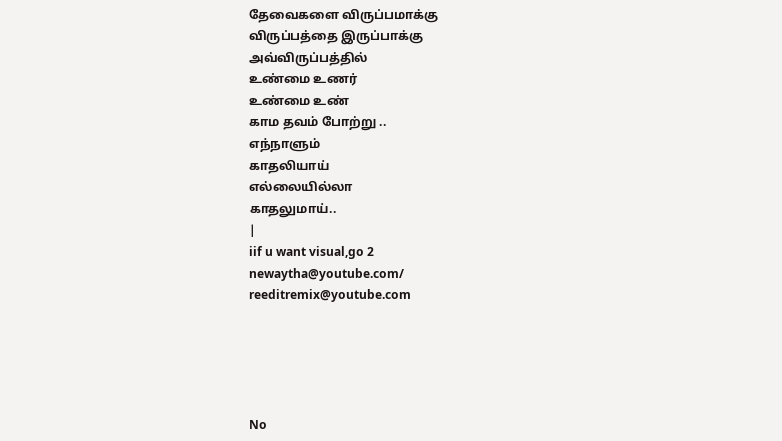தேவைகளை விருப்பமாக்கு
விருப்பத்தை இருப்பாக்கு
அவ்விருப்பத்தில்
உண்மை உணர்
உண்மை உண்
காம தவம் போற்று ..
எந்நாளும்
காதலியாய்
எல்லையில்லா
காதலுமாய்..
|
iif u want visual,go 2
newaytha@youtube.com/
reeditremix@youtube.com





No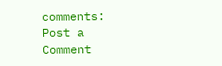comments:
Post a Comment